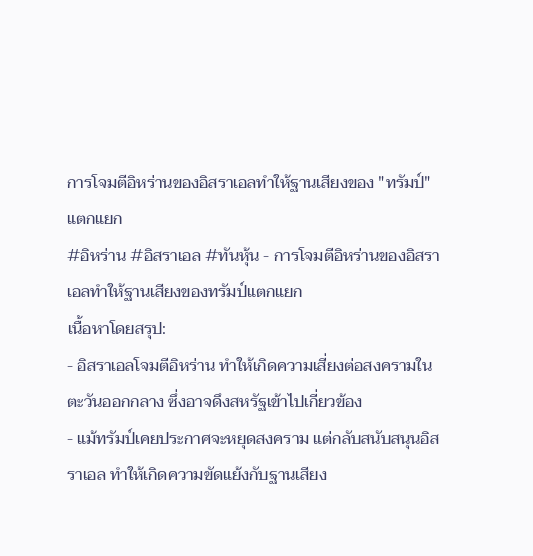การโจมตีอิหร่านของอิสราเอลทำให้ฐานเสียงของ "ทรัมป์" แตกแยก
#อิหร่าน #อิสราเอล #ทันหุ้น - การโจมตีอิหร่านของอิสราเอลทำให้ฐานเสียงของทรัมป์แตกแยก
เนื้อหาโดยสรุป:
- อิสราเอลโจมตีอิหร่าน ทำให้เกิดความเสี่ยงต่อสงครามในตะวันออกกลาง ซึ่งอาจดึงสหรัฐเข้าไปเกี่ยวข้อง
- แม้ทรัมป์เคยประกาศจะหยุดสงคราม แต่กลับสนับสนุนอิสราเอล ทำให้เกิดความขัดแย้งกับฐานเสียง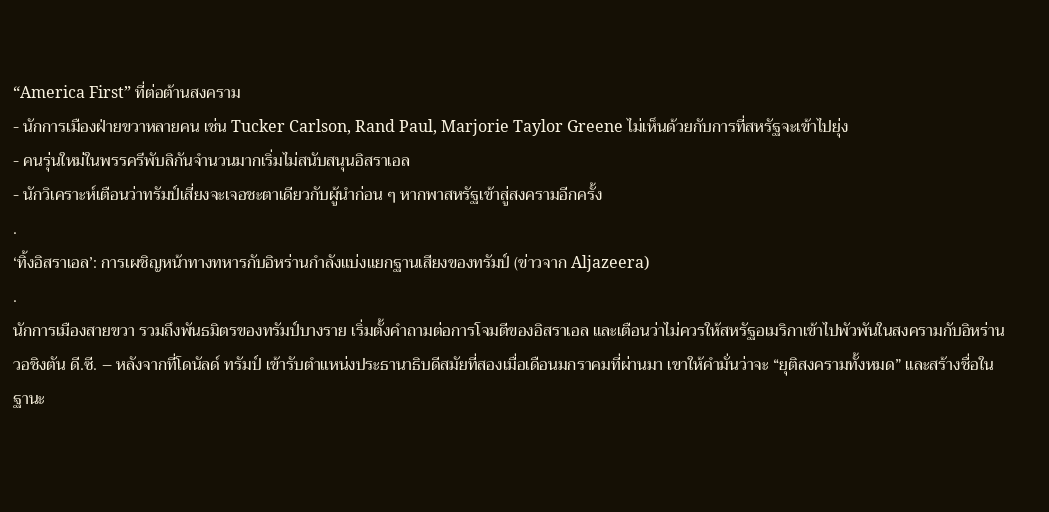“America First” ที่ต่อต้านสงคราม
- นักการเมืองฝ่ายขวาหลายคน เช่น Tucker Carlson, Rand Paul, Marjorie Taylor Greene ไม่เห็นด้วยกับการที่สหรัฐจะเข้าไปยุ่ง
- คนรุ่นใหม่ในพรรครีพับลิกันจำนวนมากเริ่มไม่สนับสนุนอิสราเอล
- นักวิเคราะห์เตือนว่าทรัมป์เสี่ยงจะเจอชะตาเดียวกับผู้นำก่อน ๆ หากพาสหรัฐเข้าสู่สงครามอีกครั้ง
.
‘ทิ้งอิสราเอล’: การเผชิญหน้าทางทหารกับอิหร่านกำลังแบ่งแยกฐานเสียงของทรัมป์ (ข่าวจาก Aljazeera)
.
นักการเมืองสายขวา รวมถึงพันธมิตรของทรัมป์บางราย เริ่มตั้งคำถามต่อการโจมตีของอิสราเอล และเตือนว่าไม่ควรให้สหรัฐอเมริกาเข้าไปพัวพันในสงครามกับอิหร่าน
วอชิงตัน ดี.ซี. – หลังจากที่โดนัลด์ ทรัมป์ เข้ารับตำแหน่งประธานาธิบดีสมัยที่สองเมื่อเดือนมกราคมที่ผ่านมา เขาให้คำมั่นว่าจะ “ยุติสงครามทั้งหมด” และสร้างชื่อในฐานะ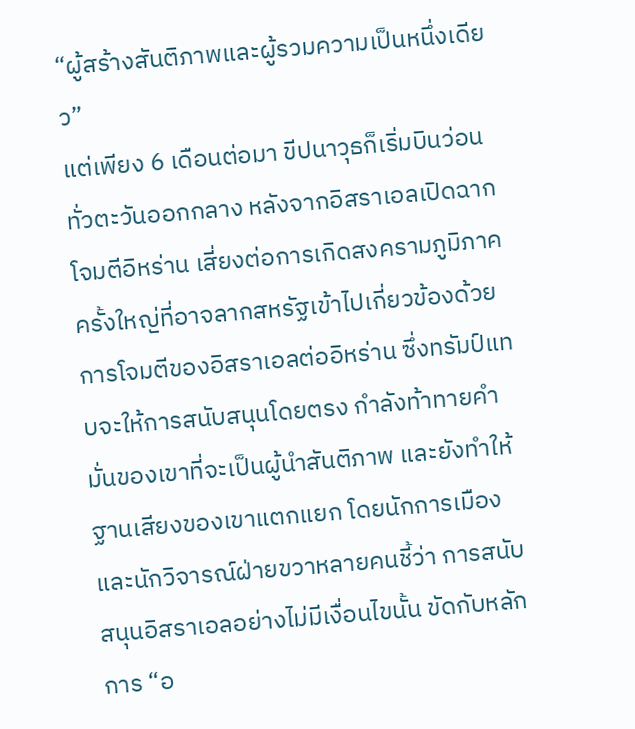“ผู้สร้างสันติภาพและผู้รวมความเป็นหนึ่งเดียว”
แต่เพียง 6 เดือนต่อมา ขีปนาวุธก็เริ่มบินว่อนทั่วตะวันออกกลาง หลังจากอิสราเอลเปิดฉากโจมตีอิหร่าน เสี่ยงต่อการเกิดสงครามภูมิภาคครั้งใหญ่ที่อาจลากสหรัฐเข้าไปเกี่ยวข้องด้วย
การโจมตีของอิสราเอลต่ออิหร่าน ซึ่งทรัมป์แทบจะให้การสนับสนุนโดยตรง กำลังท้าทายคำมั่นของเขาที่จะเป็นผู้นำสันติภาพ และยังทำให้ฐานเสียงของเขาแตกแยก โดยนักการเมืองและนักวิจารณ์ฝ่ายขวาหลายคนชี้ว่า การสนับสนุนอิสราเอลอย่างไม่มีเงื่อนไขนั้น ขัดกับหลักการ “อ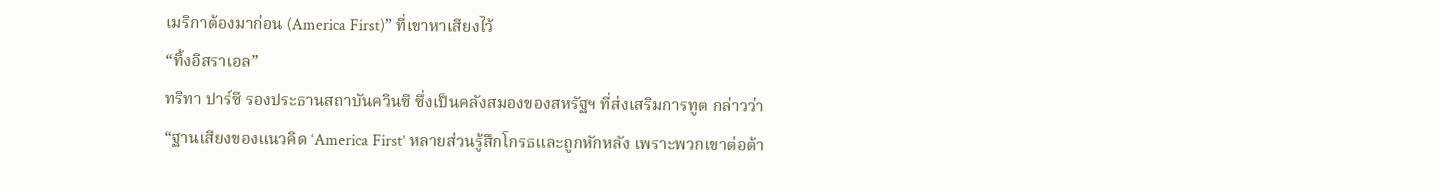เมริกาต้องมาก่อน (America First)” ที่เขาหาเสียงไว้
“ทิ้งอิสราเอล”
ทริทา ปาร์ซี รองประธานสถาบันควินซี ซึ่งเป็นคลังสมองของสหรัฐฯ ที่ส่งเสริมการทูต กล่าวว่า
“ฐานเสียงของแนวคิด ‘America First’ หลายส่วนรู้สึกโกรธและถูกหักหลัง เพราะพวกเขาต่อต้า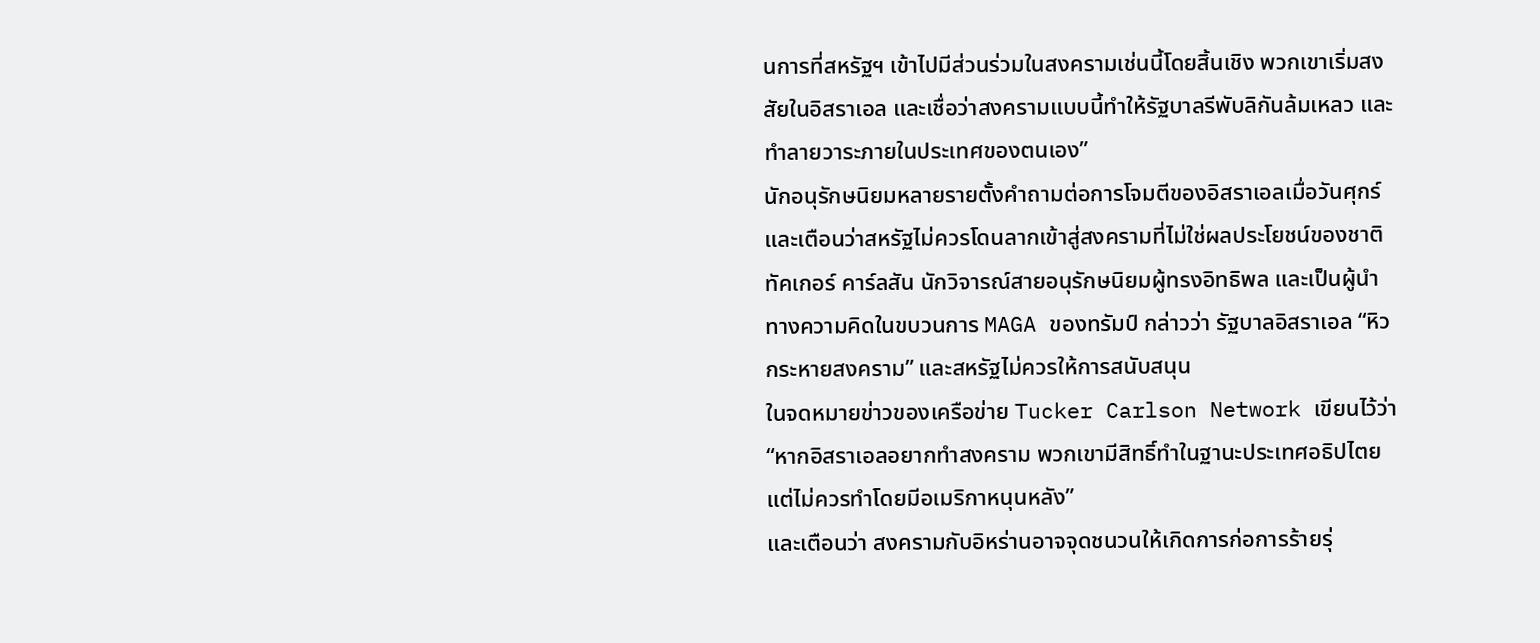นการที่สหรัฐฯ เข้าไปมีส่วนร่วมในสงครามเช่นนี้โดยสิ้นเชิง พวกเขาเริ่มสงสัยในอิสราเอล และเชื่อว่าสงครามแบบนี้ทำให้รัฐบาลรีพับลิกันล้มเหลว และทำลายวาระภายในประเทศของตนเอง”
นักอนุรักษนิยมหลายรายตั้งคำถามต่อการโจมตีของอิสราเอลเมื่อวันศุกร์ และเตือนว่าสหรัฐไม่ควรโดนลากเข้าสู่สงครามที่ไม่ใช่ผลประโยชน์ของชาติ
ทัคเกอร์ คาร์ลสัน นักวิจารณ์สายอนุรักษนิยมผู้ทรงอิทธิพล และเป็นผู้นำทางความคิดในขบวนการ MAGA ของทรัมป์ กล่าวว่า รัฐบาลอิสราเอล “หิวกระหายสงคราม” และสหรัฐไม่ควรให้การสนับสนุน
ในจดหมายข่าวของเครือข่าย Tucker Carlson Network เขียนไว้ว่า
“หากอิสราเอลอยากทำสงคราม พวกเขามีสิทธิ์ทำในฐานะประเทศอธิปไตย แต่ไม่ควรทำโดยมีอเมริกาหนุนหลัง”
และเตือนว่า สงครามกับอิหร่านอาจจุดชนวนให้เกิดการก่อการร้ายรุ่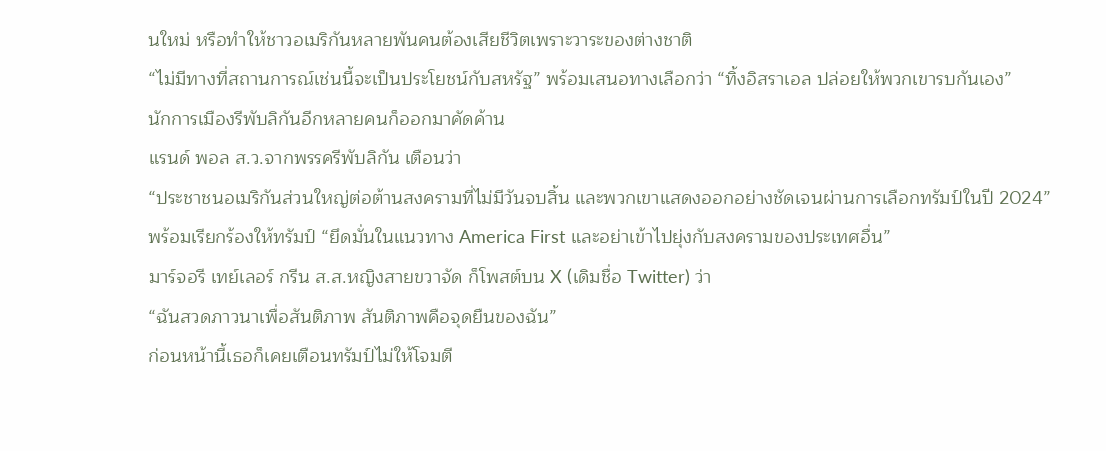นใหม่ หรือทำให้ชาวอเมริกันหลายพันคนต้องเสียชีวิตเพราะวาระของต่างชาติ
“ไม่มีทางที่สถานการณ์เช่นนี้จะเป็นประโยชน์กับสหรัฐ” พร้อมเสนอทางเลือกว่า “ทิ้งอิสราเอล ปล่อยให้พวกเขารบกันเอง”
นักการเมืองรีพับลิกันอีกหลายคนก็ออกมาคัดค้าน
แรนด์ พอล ส.ว.จากพรรครีพับลิกัน เตือนว่า
“ประชาชนอเมริกันส่วนใหญ่ต่อต้านสงครามที่ไม่มีวันจบสิ้น และพวกเขาแสดงออกอย่างชัดเจนผ่านการเลือกทรัมป์ในปี 2024”
พร้อมเรียกร้องให้ทรัมป์ “ยึดมั่นในแนวทาง America First และอย่าเข้าไปยุ่งกับสงครามของประเทศอื่น”
มาร์จอรี เทย์เลอร์ กรีน ส.ส.หญิงสายขวาจัด ก็โพสต์บน X (เดิมชื่อ Twitter) ว่า
“ฉันสวดภาวนาเพื่อสันติภาพ สันติภาพคือจุดยืนของฉัน”
ก่อนหน้านี้เธอก็เคยเตือนทรัมป์ไม่ให้โจมตี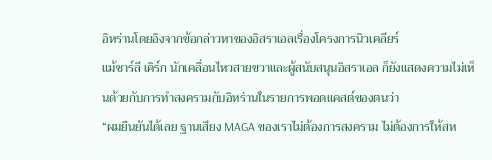อิหร่านโดยอิงจากข้อกล่าวหาของอิสราเอลเรื่องโครงการนิวเคลียร์
แม้ชาร์ลี เคิร์ก นักเคลื่อนไหวสายขวาและผู้สนับสนุนอิสราเอล ก็ยังแสดงความไม่เห็นด้วยกับการทำสงครามกับอิหร่านในรายการพอดแคสต์ของตนว่า
“ผมยืนยันได้เลย ฐานเสียง MAGA ของเราไม่ต้องการสงคราม ไม่ต้องการให้สห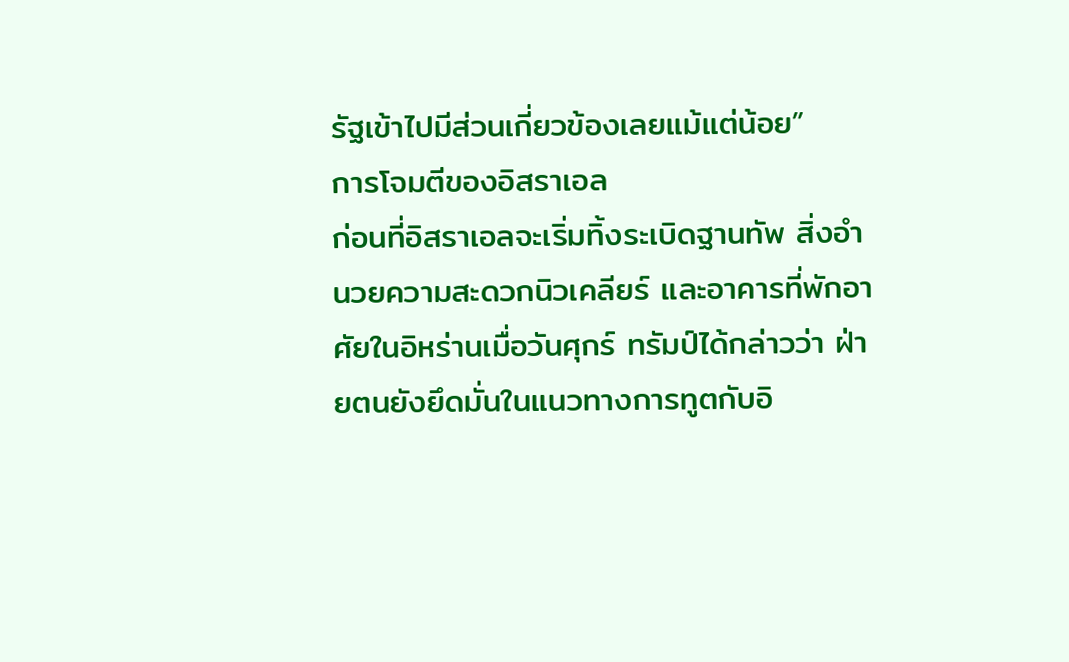รัฐเข้าไปมีส่วนเกี่ยวข้องเลยแม้แต่น้อย”
การโจมตีของอิสราเอล
ก่อนที่อิสราเอลจะเริ่มทิ้งระเบิดฐานทัพ สิ่งอำนวยความสะดวกนิวเคลียร์ และอาคารที่พักอาศัยในอิหร่านเมื่อวันศุกร์ ทรัมป์ได้กล่าวว่า ฝ่ายตนยังยึดมั่นในแนวทางการทูตกับอิ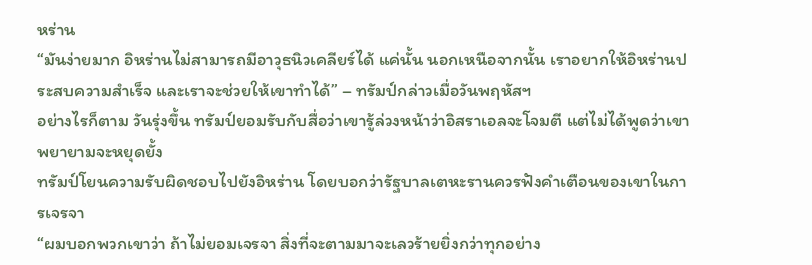หร่าน
“มันง่ายมาก อิหร่านไม่สามารถมีอาวุธนิวเคลียร์ได้ แค่นั้น นอกเหนือจากนั้น เราอยากให้อิหร่านประสบความสำเร็จ และเราจะช่วยให้เขาทำได้” – ทรัมป์กล่าวเมื่อวันพฤหัสฯ
อย่างไรก็ตาม วันรุ่งขึ้น ทรัมป์ยอมรับกับสื่อว่าเขารู้ล่วงหน้าว่าอิสราเอลจะโจมตี แต่ไม่ได้พูดว่าเขาพยายามจะหยุดยั้ง
ทรัมป์โยนความรับผิดชอบไปยังอิหร่าน โดยบอกว่ารัฐบาลเตหะรานควรฟังคำเตือนของเขาในการเจรจา
“ผมบอกพวกเขาว่า ถ้าไม่ยอมเจรจา สิ่งที่จะตามมาจะเลวร้ายยิ่งกว่าทุกอย่าง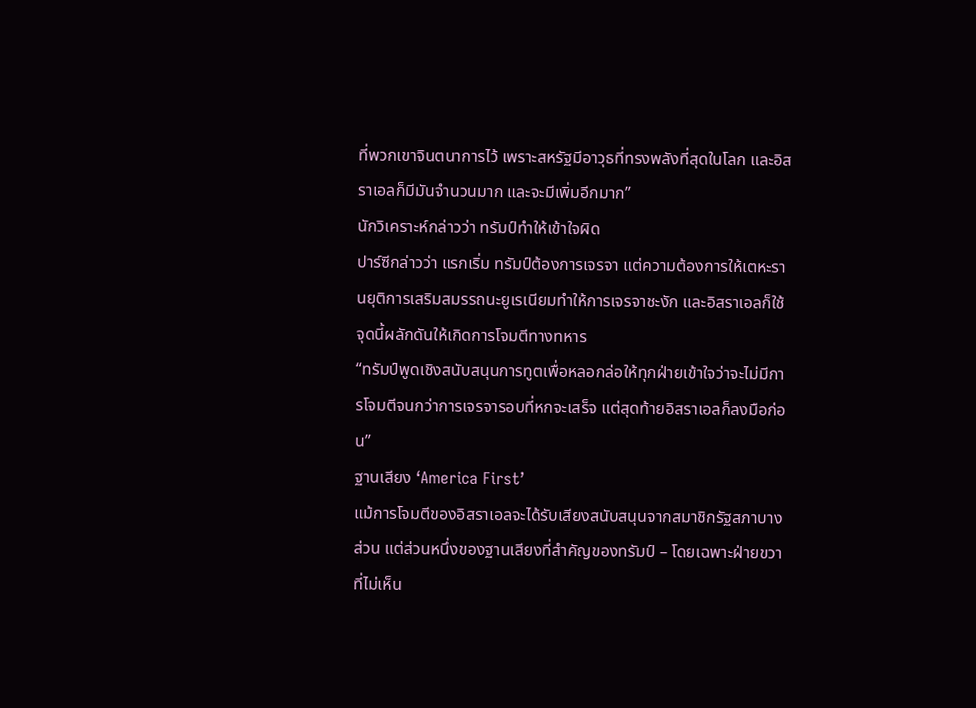ที่พวกเขาจินตนาการไว้ เพราะสหรัฐมีอาวุธที่ทรงพลังที่สุดในโลก และอิสราเอลก็มีมันจำนวนมาก และจะมีเพิ่มอีกมาก”
นักวิเคราะห์กล่าวว่า ทรัมป์ทำให้เข้าใจผิด
ปาร์ซีกล่าวว่า แรกเริ่ม ทรัมป์ต้องการเจรจา แต่ความต้องการให้เตหะรานยุติการเสริมสมรรถนะยูเรเนียมทำให้การเจรจาชะงัก และอิสราเอลก็ใช้จุดนี้ผลักดันให้เกิดการโจมตีทางทหาร
“ทรัมป์พูดเชิงสนับสนุนการทูตเพื่อหลอกล่อให้ทุกฝ่ายเข้าใจว่าจะไม่มีการโจมตีจนกว่าการเจรจารอบที่หกจะเสร็จ แต่สุดท้ายอิสราเอลก็ลงมือก่อน”
ฐานเสียง ‘America First’
แม้การโจมตีของอิสราเอลจะได้รับเสียงสนับสนุนจากสมาชิกรัฐสภาบางส่วน แต่ส่วนหนึ่งของฐานเสียงที่สำคัญของทรัมป์ – โดยเฉพาะฝ่ายขวาที่ไม่เห็น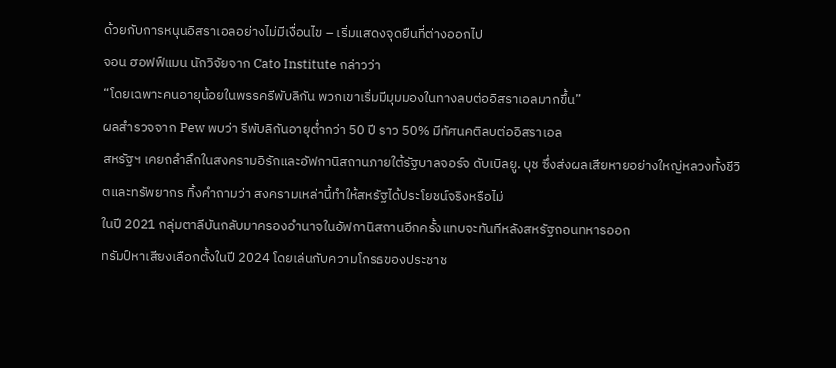ด้วยกับการหนุนอิสราเอลอย่างไม่มีเงื่อนไข – เริ่มแสดงจุดยืนที่ต่างออกไป
จอน ฮอฟฟ์แมน นักวิจัยจาก Cato Institute กล่าวว่า
“โดยเฉพาะคนอายุน้อยในพรรครีพับลิกัน พวกเขาเริ่มมีมุมมองในทางลบต่ออิสราเอลมากขึ้น”
ผลสำรวจจาก Pew พบว่า รีพับลิกันอายุต่ำกว่า 50 ปี ราว 50% มีทัศนคติลบต่ออิสราเอล
สหรัฐฯ เคยถลำลึกในสงครามอิรักและอัฟกานิสถานภายใต้รัฐบาลจอร์จ ดับเบิลยู. บุช ซึ่งส่งผลเสียหายอย่างใหญ่หลวงทั้งชีวิตและทรัพยากร ทิ้งคำถามว่า สงครามเหล่านี้ทำให้สหรัฐได้ประโยชน์จริงหรือไม่
ในปี 2021 กลุ่มตาลีบันกลับมาครองอำนาจในอัฟกานิสถานอีกครั้งแทบจะทันทีหลังสหรัฐถอนทหารออก
ทรัมป์หาเสียงเลือกตั้งในปี 2024 โดยเล่นกับความโกรธของประชาช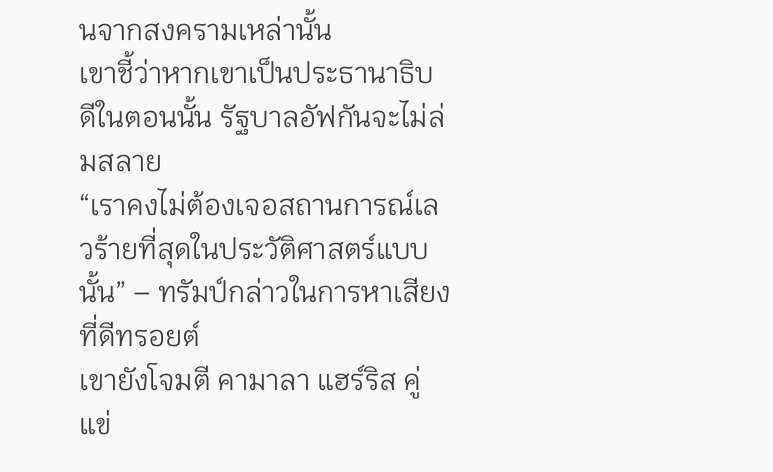นจากสงครามเหล่านั้น
เขาชี้ว่าหากเขาเป็นประธานาธิบดีในตอนนั้น รัฐบาลอัฟกันจะไม่ล่มสลาย
“เราคงไม่ต้องเจอสถานการณ์เลวร้ายที่สุดในประวัติศาสตร์แบบนั้น” – ทรัมป์กล่าวในการหาเสียงที่ดีทรอยต์
เขายังโจมตี คามาลา แฮร์ริส คู่แข่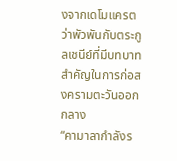งจากเดโมแครต ว่าพัวพันกับตระกูลเชนีย์ที่มีบทบาทสำคัญในการก่อสงครามตะวันออกกลาง
“คามาลากำลังร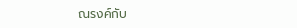ณรงค์กับ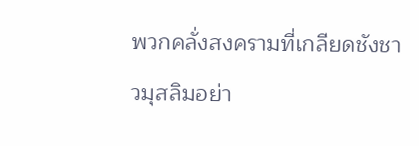พวกคลั่งสงครามที่เกลียดชังชาวมุสลิมอย่า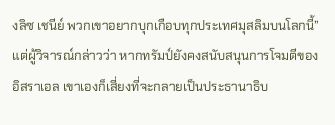งลิซ เชนีย์ พวกเขาอยากบุกเกือบทุกประเทศมุสลิมบนโลกนี้”
แต่ผู้วิจารณ์กล่าวว่า หากทรัมป์ยังคงสนับสนุนการโจมตีของอิสราเอล เขาเองก็เสี่ยงที่จะกลายเป็นประธานาธิบ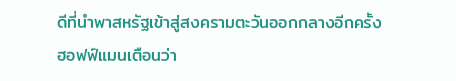ดีที่นำพาสหรัฐเข้าสู่สงครามตะวันออกกลางอีกครั้ง
ฮอฟฟ์แมนเตือนว่า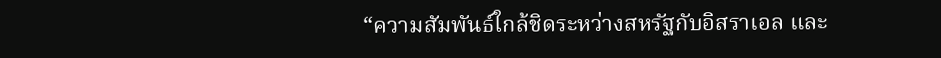“ความสัมพันธ์ใกล้ชิดระหว่างสหรัฐกับอิสราเอล และ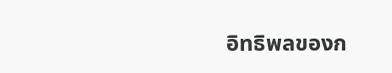อิทธิพลของก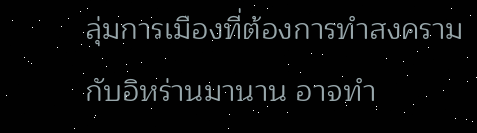ลุ่มการเมืองที่ต้องการทำสงครามกับอิหร่านมานาน อาจทำ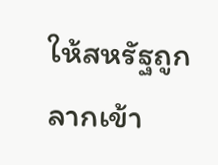ให้สหรัฐถูกลากเข้า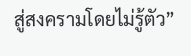สู่สงครามโดยไม่รู้ตัว”